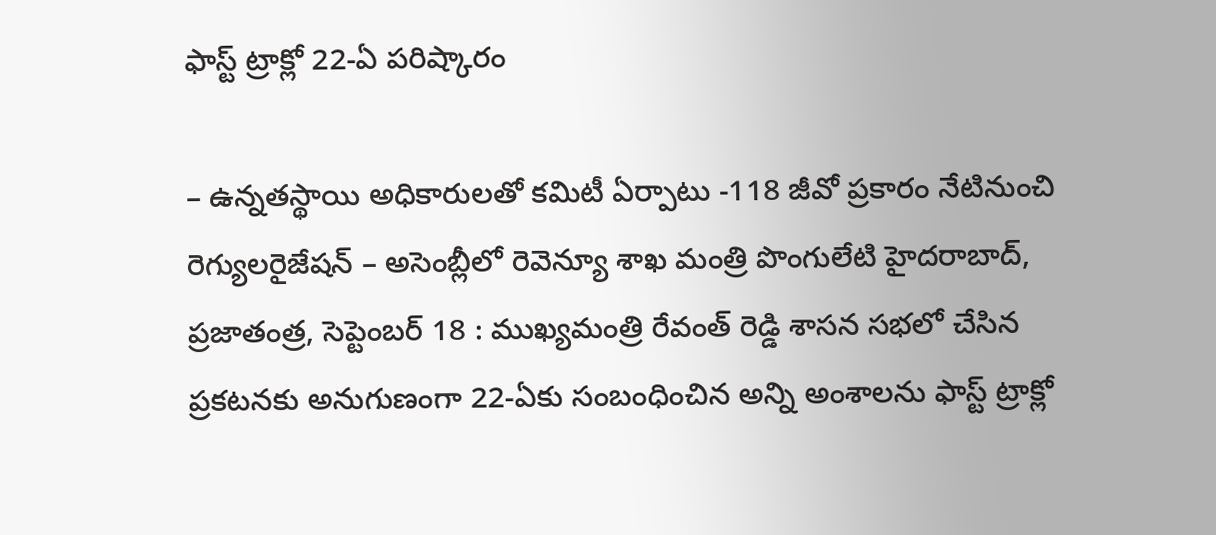ఫాస్ట్ ట్రాక్లో 22-ఏ పరిష్కారం

– ఉన్నతస్థాయి అధికారులతో కమిటీ ఏర్పాటు -118 జీవో ప్రకారం నేటినుంచి రెగ్యులరైజేషన్ – అసెంబ్లీలో రెవెన్యూ శాఖ మంత్రి పొంగులేటి హైదరాబాద్, ప్రజాతంత్ర, సెప్టెంబర్ 18 : ముఖ్యమంత్రి రేవంత్ రెడ్డి శాసన సభలో చేసిన ప్రకటనకు అనుగుణంగా 22-ఏకు సంబంధించిన అన్ని అంశాలను ఫాస్ట్ ట్రాక్లో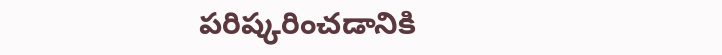పరిష్కరించడానికి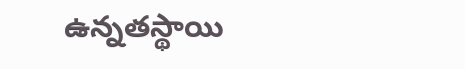ఉన్నతస్థాయి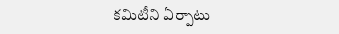కమిటీని ఏర్పాటు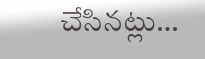చేసినట్లు…